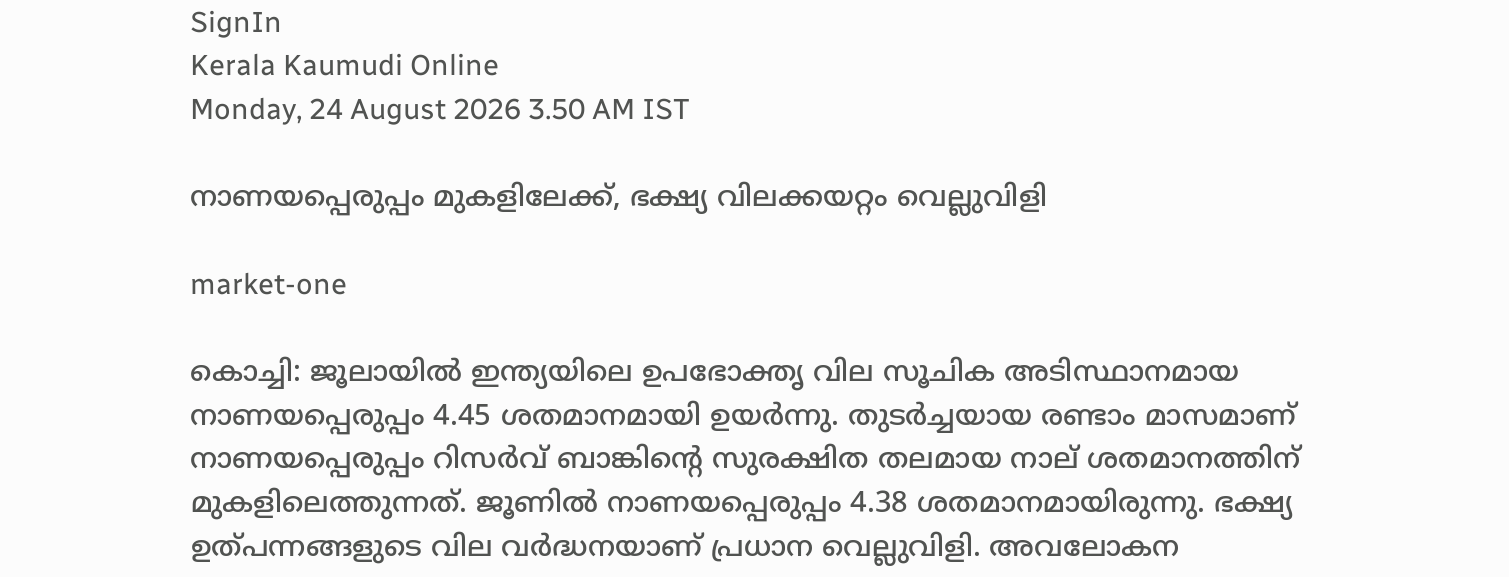SignIn
Kerala Kaumudi Online
Monday, 24 August 2026 3.50 AM IST

നാണയപ്പെരുപ്പം മുകളിലേക്ക്, ഭക്ഷ്യ വിലക്കയറ്റം വെല്ലുവിളി

market-one

കൊച്ചി: ജൂലായിൽ ഇന്ത്യയിലെ ഉപഭോക്തൃ വില സൂചിക അടിസ്ഥാനമായ നാണയപ്പെരുപ്പം 4.45 ശതമാനമായി ഉയർന്നു. തുടർച്ചയായ രണ്ടാം മാസമാണ് നാണയപ്പെരുപ്പം റിസർവ് ബാങ്കിന്റെ സുരക്ഷിത തലമായ നാല് ശതമാനത്തിന് മുകളിലെത്തുന്നത്. ജൂണിൽ നാണയപ്പെരുപ്പം 4.38 ശതമാനമായിരുന്നു. ഭക്ഷ്യ ഉത്പന്നങ്ങളുടെ വില വർദ്ധനയാണ് പ്രധാന വെല്ലുവിളി. അവലോകന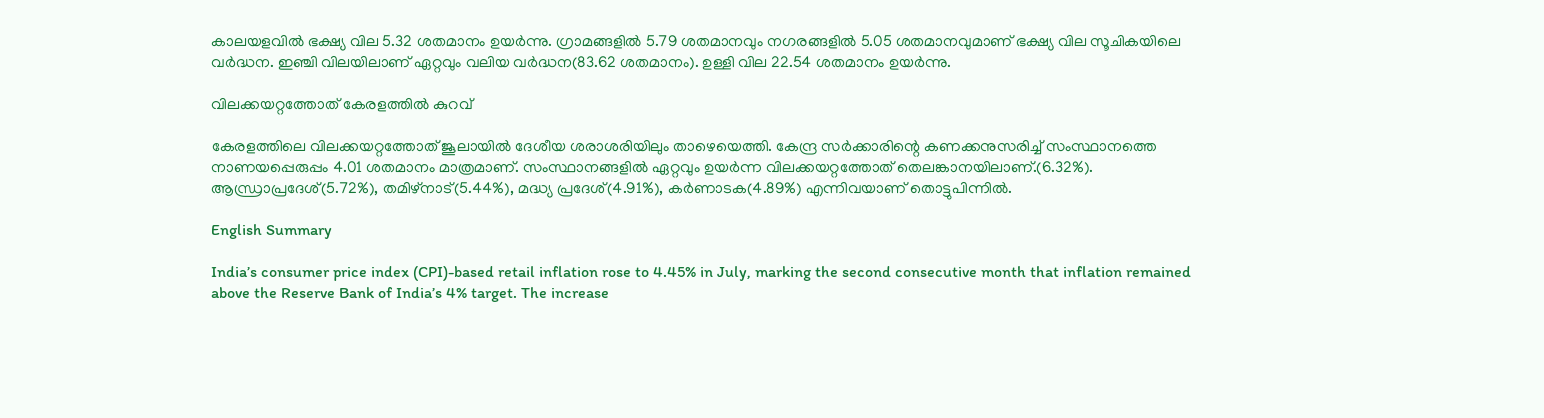കാലയളവിൽ ഭക്ഷ്യ വില 5.32 ശതമാനം ഉയർന്നു. ഗ്രാമങ്ങളിൽ 5.79 ശതമാനവും നഗരങ്ങളിൽ 5.05 ശതമാനവുമാണ് ഭക്ഷ്യ വില സൂചികയിലെ വർദ്ധന. ഇഞ്ചി വിലയിലാണ് ഏറ്റവും വലിയ വർദ്ധന(83.62 ശതമാനം). ഉള്ളി വില 22.54 ശതമാനം ഉയർന്നു.

വിലക്കയറ്റത്തോത് കേരളത്തിൽ കുറവ്

കേരളത്തിലെ വിലക്കയറ്റത്തോത് ജൂലായിൽ ദേശീയ ശരാശരിയിലും താഴെയെത്തി. കേന്ദ്ര സർക്കാരിന്റെ കണക്കനുസരിച്ച് സംസ്ഥാനത്തെ നാണയപ്പെരുപ്പം 4.01 ശതമാനം മാത്രമാണ്. സംസ്ഥാനങ്ങളിൽ ‌ഏറ്റവും ഉയർന്ന വിലക്കയറ്റത്തോത് തെലങ്കാനയിലാണ്.(6.32%). ആന്ധ്രാപ്രദേശ്(5.72%), തമിഴ്‌നാട്(5.44%), മദ്ധ്യ പ്രദേശ്(4.91%), കർണാടക(4.89%) എന്നിവയാണ് തൊട്ടുപിന്നിൽ.

English Summary

India’s consumer price index (CPI)-based retail inflation rose to 4.45% in July, marking the second consecutive month that inflation remained above the Reserve Bank of India’s 4% target. The increase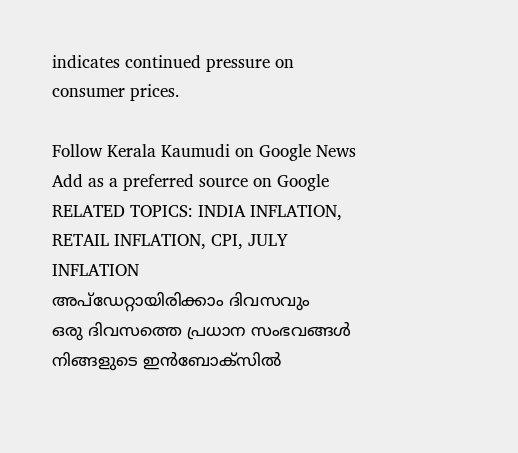indicates continued pressure on consumer prices.

Follow Kerala Kaumudi on Google News Add as a preferred source on Google
RELATED TOPICS: INDIA INFLATION, RETAIL INFLATION, CPI, JULY INFLATION
അപ്ഡേറ്റായിരിക്കാം ദിവസവും
ഒരു ദിവസത്തെ പ്രധാന സംഭവങ്ങൾ നിങ്ങളുടെ ഇൻബോക്സിൽ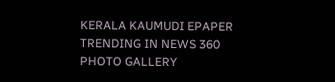KERALA KAUMUDI EPAPER
TRENDING IN NEWS 360
PHOTO GALLERY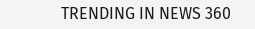TRENDING IN NEWS 360